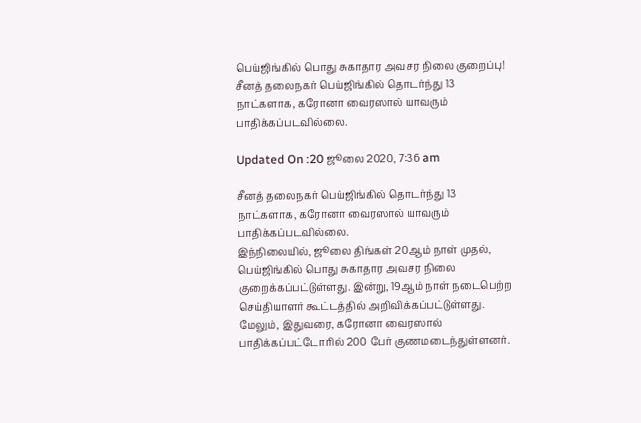பெய்ஜிங்கில் பொது சுகாதார அவசர நிலை குறைப்பு!
சீனத் தலைநகர் பெய்ஜிங்கில் தொடர்ந்து 13 நாட்களாக, கரோனா வைரஸால் யாவரும் பாதிக்கப்படவில்லை.

Updated On :20 ஜூலை 2020, 7:36 am

சீனத் தலைநகர் பெய்ஜிங்கில் தொடர்ந்து 13 நாட்களாக, கரோனா வைரஸால் யாவரும் பாதிக்கப்படவில்லை.
இந்நிலையில், ஜூலை திங்கள் 20ஆம் நாள் முதல், பெய்ஜிங்கில் பொது சுகாதார அவசர நிலை குறைக்கப்பட்டுள்ளது. இன்று, 19ஆம் நாள் நடைபெற்ற செய்தியாளர் கூட்டத்தில் அறிவிக்கப்பட்டுள்ளது.
மேலும், இதுவரை, கரோனா வைரஸால் பாதிக்கப்பட்டோரில் 200 பேர் குணமடைந்துள்ளனர்.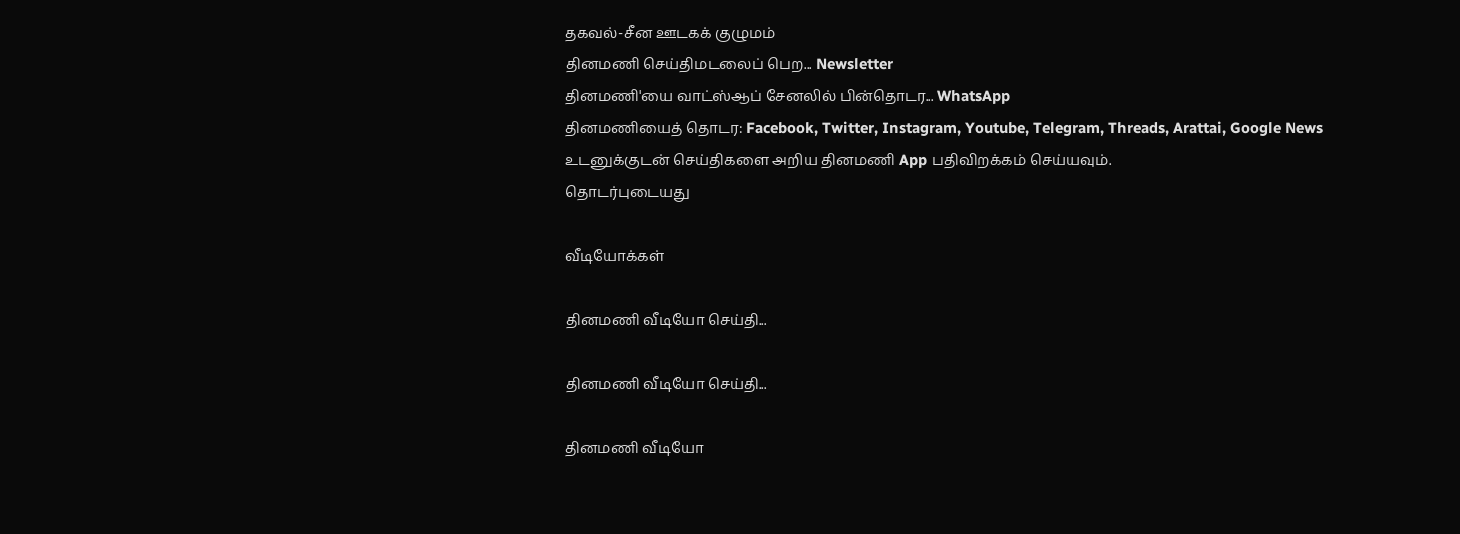தகவல்-சீன ஊடகக் குழுமம்
தினமணி செய்திமடலைப் பெற... Newsletter
தினமணி'யை வாட்ஸ்ஆப் சேனலில் பின்தொடர... WhatsApp
தினமணியைத் தொடர: Facebook, Twitter, Instagram, Youtube, Telegram, Threads, Arattai, Google News
உடனுக்குடன் செய்திகளை அறிய தினமணி App பதிவிறக்கம் செய்யவும்.
தொடர்புடையது

வீடியோக்கள்

தினமணி வீடியோ செய்தி...

தினமணி வீடியோ செய்தி...

தினமணி வீடியோ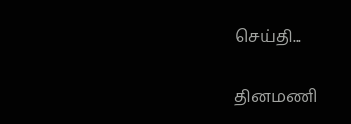செய்தி...

தினமணி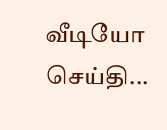வீடியோ செய்தி...